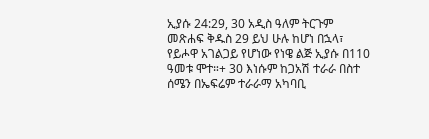ኢያሱ 24:29, 30 አዲስ ዓለም ትርጉም መጽሐፍ ቅዱስ 29 ይህ ሁሉ ከሆነ በኋላ፣ የይሖዋ አገልጋይ የሆነው የነዌ ልጅ ኢያሱ በ110 ዓመቱ ሞተ።+ 30 እነሱም ከጋአሽ ተራራ በስተ ሰሜን በኤፍሬም ተራራማ አካባቢ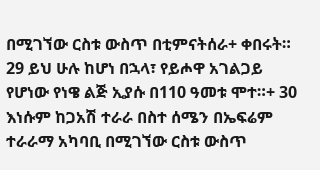በሚገኘው ርስቱ ውስጥ በቲምናትሰራ+ ቀበሩት።
29 ይህ ሁሉ ከሆነ በኋላ፣ የይሖዋ አገልጋይ የሆነው የነዌ ልጅ ኢያሱ በ110 ዓመቱ ሞተ።+ 30 እነሱም ከጋአሽ ተራራ በስተ ሰሜን በኤፍሬም ተራራማ አካባቢ በሚገኘው ርስቱ ውስጥ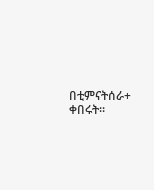በቲምናትሰራ+ ቀበሩት።